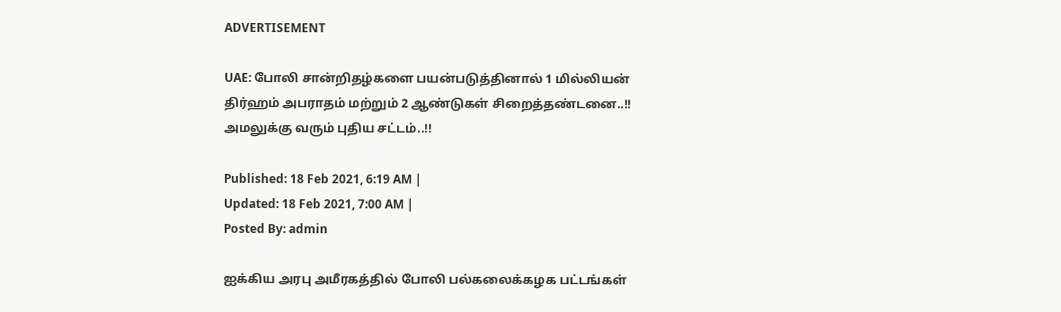ADVERTISEMENT

UAE: போலி சான்றிதழ்களை பயன்படுத்தினால் 1 மில்லியன் திர்ஹம் அபராதம் மற்றும் 2 ஆண்டுகள் சிறைத்தண்டனை..!! அமலுக்கு வரும் புதிய சட்டம்..!!

Published: 18 Feb 2021, 6:19 AM |
Updated: 18 Feb 2021, 7:00 AM |
Posted By: admin

ஐக்கிய அரபு அமீரகத்தில் போலி பல்கலைக்கழக பட்டங்கள்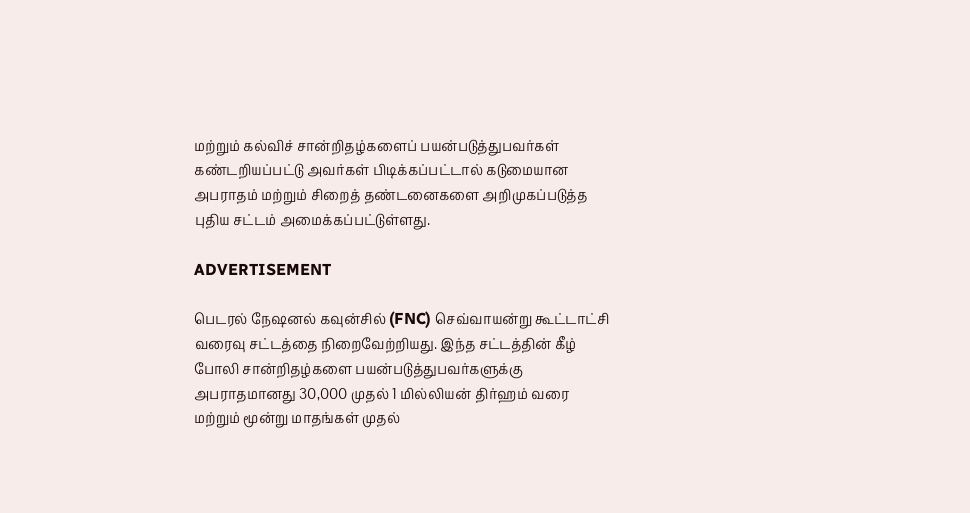மற்றும் கல்விச் சான்றிதழ்களைப் பயன்படுத்துபவர்கள் கண்டறியப்பட்டு அவர்கள் பிடிக்கப்பட்டால் கடுமையான அபராதம் மற்றும் சிறைத் தண்டனைகளை அறிமுகப்படுத்த புதிய சட்டம் அமைக்கப்பட்டுள்ளது.

ADVERTISEMENT

பெடரல் நேஷனல் கவுன்சில் (FNC) செவ்வாயன்று கூட்டாட்சி வரைவு சட்டத்தை நிறைவேற்றியது. இந்த சட்டத்தின் கீழ் போலி சான்றிதழ்களை பயன்படுத்துபவர்களுக்கு அபராதமானது 30,000 முதல் 1 மில்லியன் திர்ஹம் வரை மற்றும் மூன்று மாதங்கள் முதல்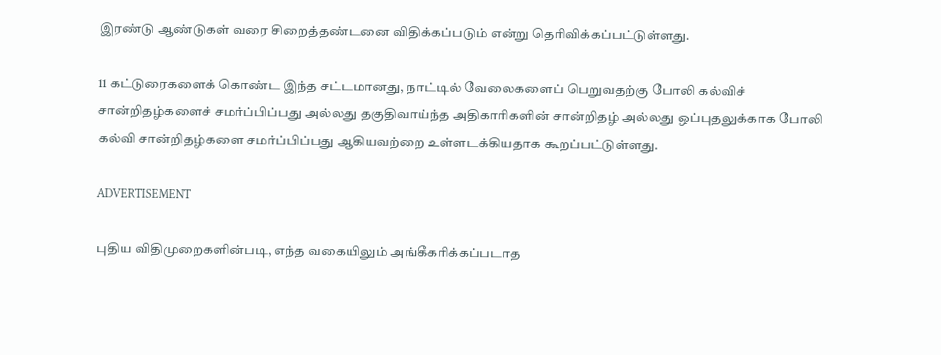இரண்டு ஆண்டுகள் வரை சிறைத்தண்டனை விதிக்கப்படும் என்று தெரிவிக்கப்பட்டுள்ளது.

11 கட்டுரைகளைக் கொண்ட இந்த சட்டமானது, நாட்டில் வேலைகளைப் பெறுவதற்கு போலி கல்விச் சான்றிதழ்களைச் சமர்ப்பிப்பது அல்லது தகுதிவாய்ந்த அதிகாரிகளின் சான்றிதழ் அல்லது ஒப்புதலுக்காக போலி கல்வி சான்றிதழ்களை சமர்ப்பிப்பது ஆகியவற்றை உள்ளடக்கியதாக கூறப்பட்டுள்ளது.

ADVERTISEMENT

புதிய விதிமுறைகளின்படி, எந்த வகையிலும் அங்கீகரிக்கப்படாத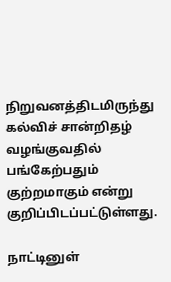நிறுவனத்திடமிருந்து கல்விச் சான்றிதழ் வழங்குவதில் பங்கேற்பதும் குற்றமாகும் என்று குறிப்பிடப்பட்டுள்ளது.

நாட்டினுள்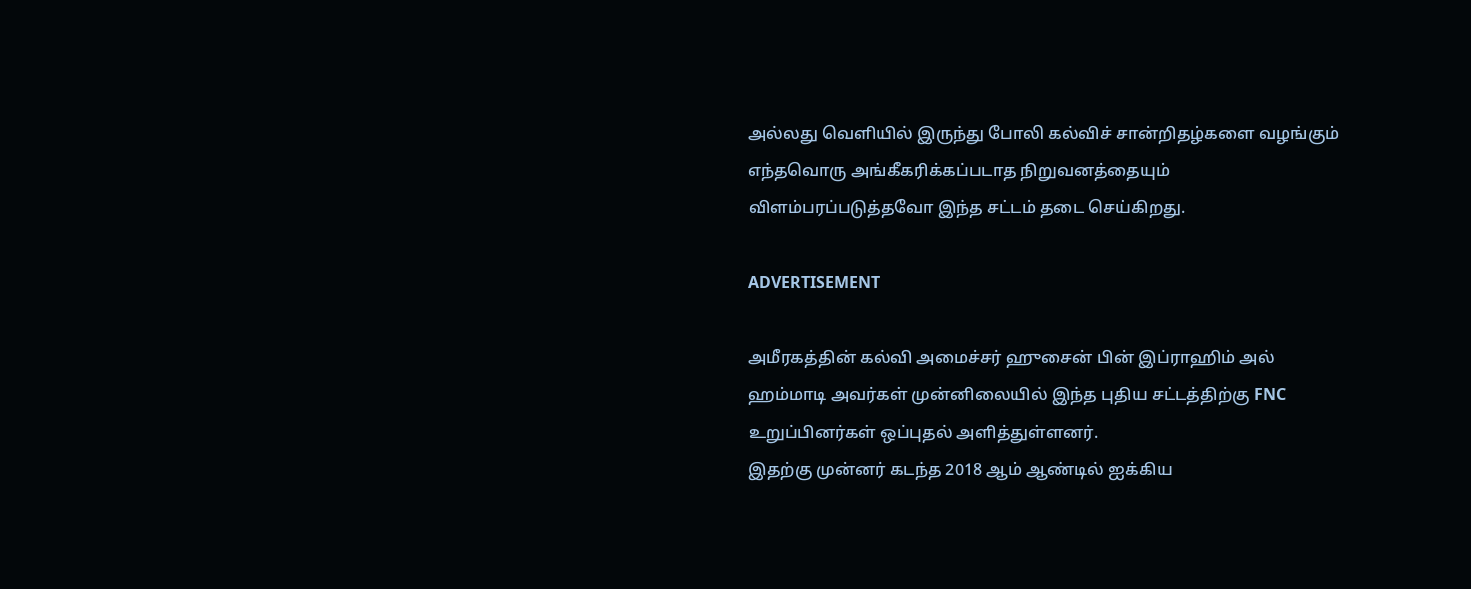அல்லது வெளியில் இருந்து போலி கல்விச் சான்றிதழ்களை வழங்கும் எந்தவொரு அங்கீகரிக்கப்படாத நிறுவனத்தையும் விளம்பரப்படுத்தவோ இந்த சட்டம் தடை செய்கிறது.

ADVERTISEMENT

அமீரகத்தின் கல்வி அமைச்சர் ஹுசைன் பின் இப்ராஹிம் அல் ஹம்மாடி அவர்கள் முன்னிலையில் இந்த புதிய சட்டத்திற்கு FNC உறுப்பினர்கள் ஒப்புதல் அளித்துள்ளனர்.
இதற்கு முன்னர் கடந்த 2018 ஆம் ஆண்டில் ஐக்கிய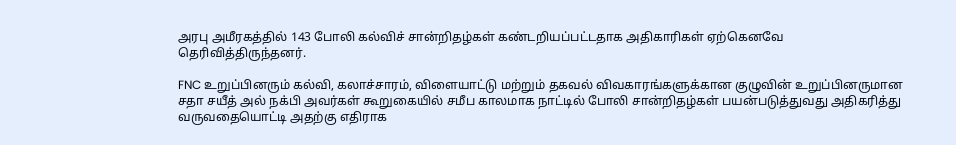அரபு அமீரகத்தில் 143 போலி கல்விச் சான்றிதழ்கள் கண்டறியப்பட்டதாக அதிகாரிகள் ஏற்கெனவே தெரிவித்திருந்தனர்.

FNC உறுப்பினரும் கல்வி, கலாச்சாரம், விளையாட்டு மற்றும் தகவல் விவகாரங்களுக்கான குழுவின் உறுப்பினருமான சதா சயீத் அல் நக்பி அவர்கள் கூறுகையில் சமீப காலமாக நாட்டில் போலி சான்றிதழ்கள் பயன்படுத்துவது அதிகரித்து வருவதையொட்டி அதற்கு எதிராக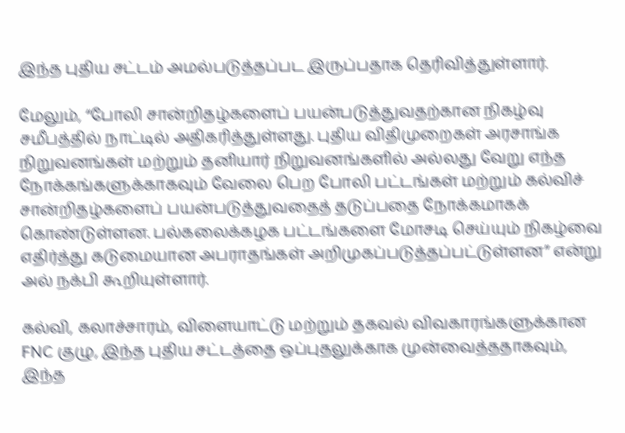இந்த புதிய சட்டம் அமல்படுத்தப்பட இருப்பதாக தெரிவித்துள்ளார்.

மேலும், “போலி சான்றிதழ்களைப் பயன்படுத்துவதற்கான நிகழ்வு சமீபத்தில் நாட்டில் அதிகரித்துள்ளது. புதிய விதிமுறைகள் அரசாங்க நிறுவனங்கள் மற்றும் தனியார் நிறுவனங்களில் அல்லது வேறு எந்த நோக்கங்களுக்காகவும் வேலை பெற போலி பட்டங்கள் மற்றும் கல்விச் சான்றிதழ்களைப் பயன்படுத்துவதைத் தடுப்பதை நோக்கமாகக் கொண்டுள்ளன. பல்கலைக்கழக பட்டங்களை மோசடி செய்யும் நிகழ்வை எதிர்த்து கடுமையான அபராதங்கள் அறிமுகப்படுத்தப்பட்டுள்ளன” என்று அல் நக்பி கூறியுள்ளார்.

கல்வி, கலாச்சாரம், விளையாட்டு மற்றும் தகவல் விவகாரங்களுக்கான FNC குழு, இந்த புதிய சட்டத்தை ஒப்புதலுக்காக முன்வைத்ததாகவும், இந்த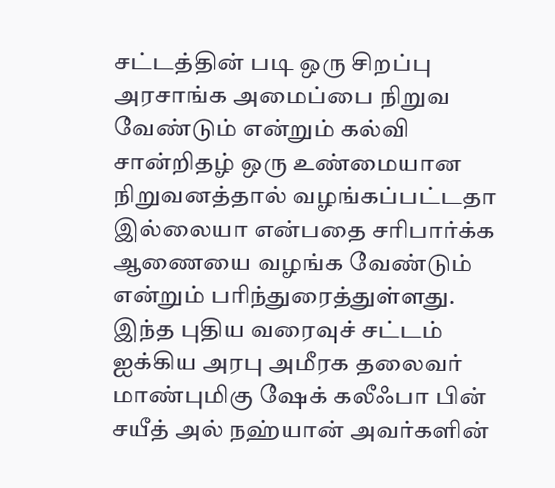சட்டத்தின் படி ஒரு சிறப்பு அரசாங்க அமைப்பை நிறுவ வேண்டும் என்றும் கல்வி சான்றிதழ் ஒரு உண்மையான நிறுவனத்தால் வழங்கப்பட்டதா இல்லையா என்பதை சரிபார்க்க ஆணையை வழங்க வேண்டும் என்றும் பரிந்துரைத்துள்ளது. இந்த புதிய வரைவுச் சட்டம் ஐக்கிய அரபு அமீரக தலைவர் மாண்புமிகு ஷேக் கலீஃபா பின் சயீத் அல் நஹ்யான் அவர்களின்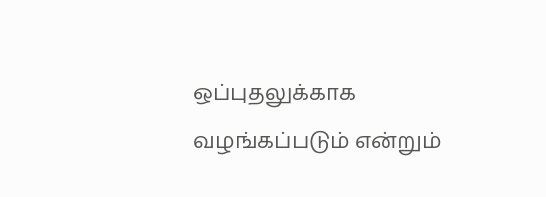ஒப்புதலுக்காக வழங்கப்படும் என்றும்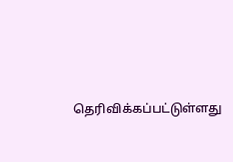தெரிவிக்கப்பட்டுள்ளது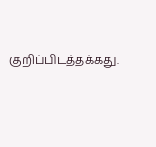குறிப்பிடத்தக்கது.